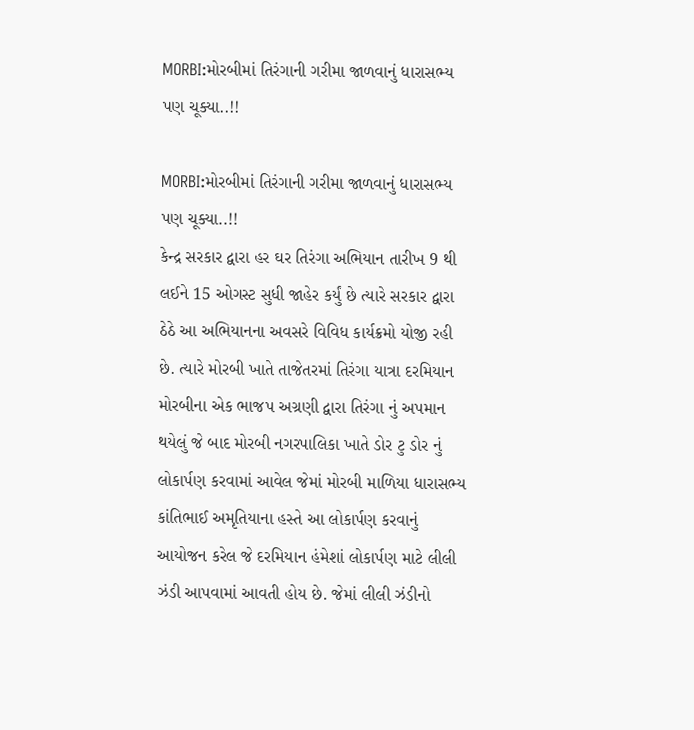MORBI:મોરબીમાં તિરંગાની ગરીમા જાળવાનું ધારાસભ્ય પણ ચૂક્યા..!!

MORBI:મોરબીમાં તિરંગાની ગરીમા જાળવાનું ધારાસભ્ય પણ ચૂક્યા..!!
કેન્દ્ર સરકાર દ્વારા હર ઘર તિરંગા અભિયાન તારીખ 9 થી લઈને 15 ઓગસ્ટ સુધી જાહેર કર્યું છે ત્યારે સરકાર દ્વારા ઠેઠે આ અભિયાનના અવસરે વિવિધ કાર્યક્રમો યોજી રહી છે. ત્યારે મોરબી ખાતે તાજેતરમાં તિરંગા યાત્રા દરમિયાન મોરબીના એક ભાજપ અગ્રણી દ્વારા તિરંગા નું અપમાન થયેલું જે બાદ મોરબી નગરપાલિકા ખાતે ડોર ટુ ડોર નું લોકાર્પણ કરવામાં આવેલ જેમાં મોરબી માળિયા ધારાસભ્ય કાંતિભાઈ અમૃતિયાના હસ્તે આ લોકાર્પણ કરવાનું આયોજન કરેલ જે દરમિયાન હંમેશાં લોકાર્પણ માટે લીલી ઝંડી આપવામાં આવતી હોય છે. જેમાં લીલી ઝંડીનો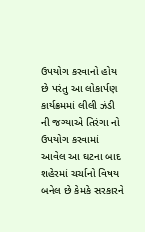ઉપયોગ કરવાનો હોય છે પરંતુ આ લોકાર્પણ કાર્યક્રમમાં લીલી ઝંડી ની જગ્યાએ તિરંગા નો ઉપયોગ કરવામાં આવેલ આ ઘટના બાદ શહેરમાં ચર્ચાનો વિષય બનેલ છે કેમકે સરકારને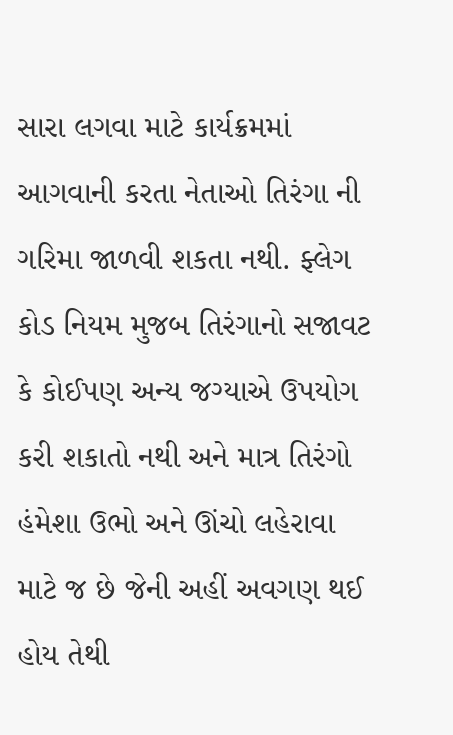સારા લગવા માટે કાર્યક્રમમાં આગવાની કરતા નેતાઓ તિરંગા ની ગરિમા જાળવી શકતા નથી. ફ્લેગ કોડ નિયમ મુજબ તિરંગાનો સજાવટ કે કોઈપણ અન્ય જગ્યાએ ઉપયોગ કરી શકાતો નથી અને માત્ર તિરંગો હંમેશા ઉભો અને ઊંચો લહેરાવા માટે જ છે જેની અહીં અવગણ થઈ હોય તેથી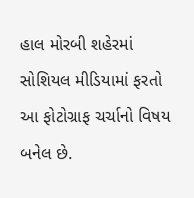હાલ મોરબી શહેરમાં સોશિયલ મીડિયામાં ફરતો આ ફોટોગ્રાફ ચર્ચાનો વિષય બનેલ છે.